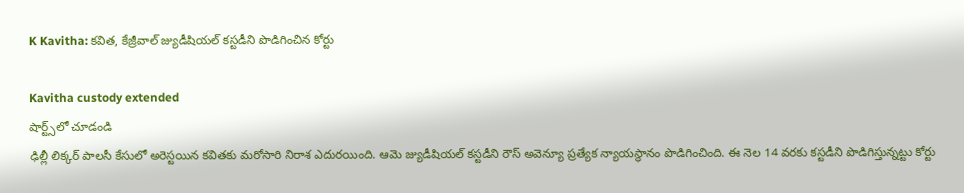K Kavitha: కవిత, కేజ్రీవాల్ జ్యుడీషియల్ కస్టడీని పొడిగించిన కోర్టు

Kavitha custody extended
షార్ట్స్‌లో చూడండి
ఢిల్లీ లిక్కర్ పాలసీ కేసులో అరెస్టయిన కవితకు మరోసారి నిరాశ ఎదురయింది. ఆమె జ్యుడీషియల్ కస్టడీని రౌస్ అవెన్యూ ప్రత్యేక న్యాయస్థానం పొడిగించింది. ఈ నెల 14 వరకు కస్టడీని పొడిగిస్తున్నట్టు కోర్టు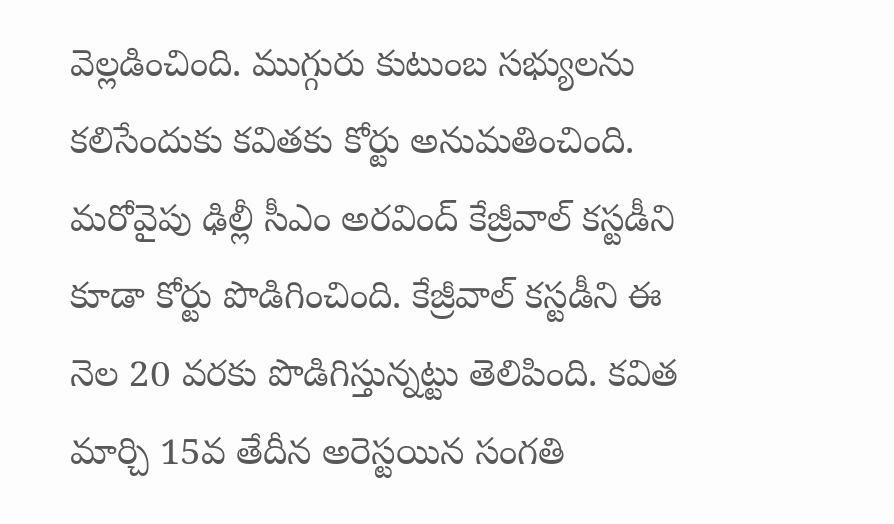వెల్లడించింది. ముగ్గురు కుటుంబ సభ్యులను కలిసేందుకు కవితకు కోర్టు అనుమతించింది. మరోవైపు ఢిల్లీ సీఎం అరవింద్ కేజ్రీవాల్ కస్టడీని కూడా కోర్టు పొడిగించింది. కేజ్రీవాల్ కస్టడీని ఈ నెల 20 వరకు పొడిగిస్తున్నట్టు తెలిపింది. కవిత మార్చి 15వ తేదీన అరెస్టయిన సంగతి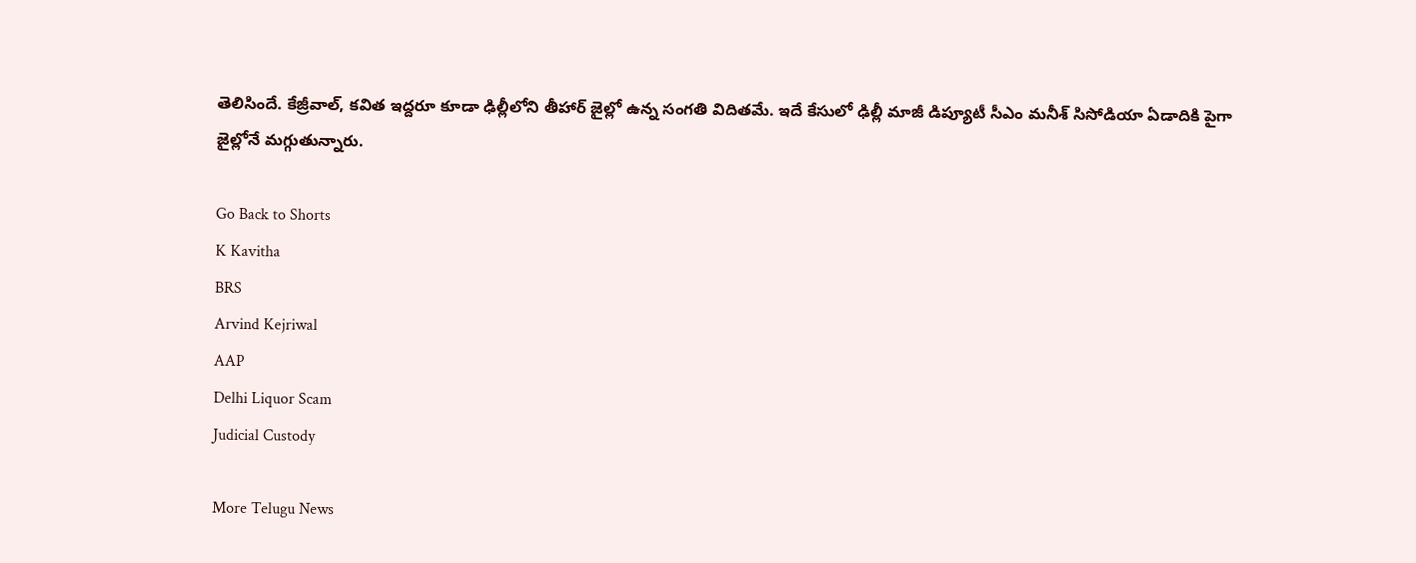తెలిసిందే. కేజ్రీవాల్, కవిత ఇద్దరూ కూడా ఢిల్లీలోని తీహార్ జైల్లో ఉన్న సంగతి విదితమే. ఇదే కేసులో ఢిల్లీ మాజీ డిప్యూటీ సీఎం మనీశ్ సిసోడియా ఏడాదికి పైగా జైల్లోనే మగ్గుతున్నారు.

Go Back to Shorts
K Kavitha
BRS
Arvind Kejriwal
AAP
Delhi Liquor Scam
Judicial Custody

More Telugu News